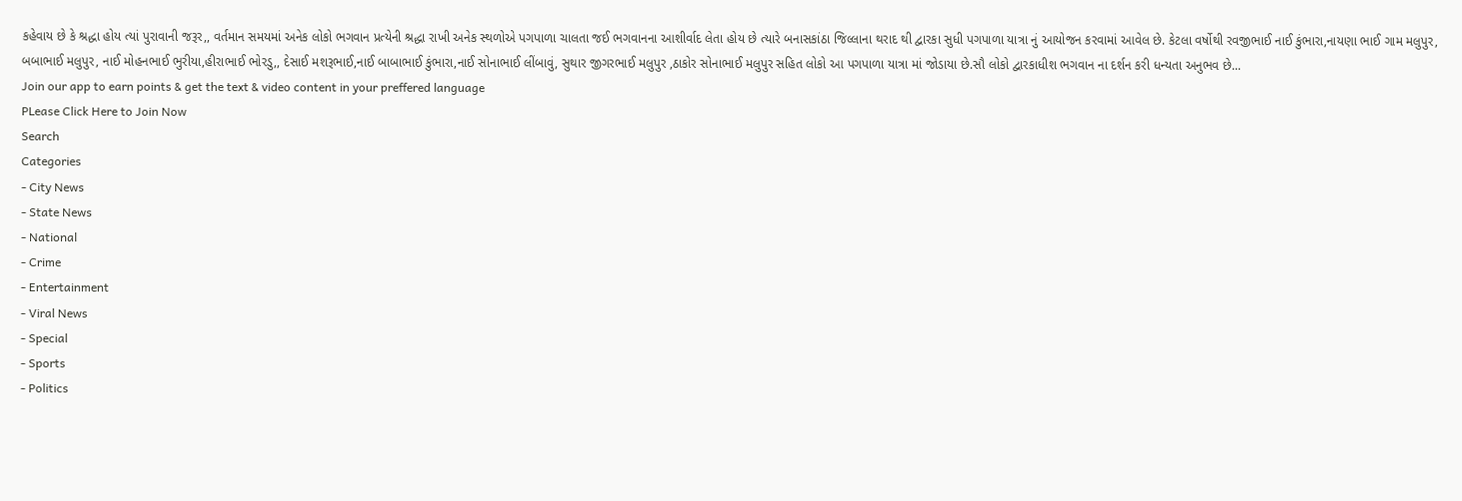કહેવાય છે કે શ્રદ્ધા હોય ત્યાં પુરાવાની જરૂર,, વર્તમાન સમયમાં અનેક લોકો ભગવાન પ્રત્યેની શ્રદ્ધા રાખી અનેક સ્થળોએ પગપાળા ચાલતા જઈ ભગવાનના આશીર્વાદ લેતા હોય છે ત્યારે બનાસકાંઠા જિલ્લાના થરાદ થી દ્વારકા સુધી પગપાળા યાત્રા નું આયોજન કરવામાં આવેલ છે. કેટલા વર્ષોથી રવજીભાઈ નાઈ કુંભારા,નાયણા ભાઈ ગામ મલુપુર, બબાભાઈ મલુપુર, નાઈ મોહનભાઈ ભુરીયા,હીરાભાઈ ભોરડુ,, દેસાઈ મશરૂભાઈ,નાઈ બાબાભાઈ કુંભારા,નાઈ સોનાભાઈ લીંબાવું, સુથાર જીગરભાઈ મલુપુર ,ઠાકોર સોનાભાઈ મલુપુર સહિત લોકો આ પગપાળા યાત્રા માં જોડાયા છે.સૌ લોકો દ્વારકાધીશ ભગવાન ના દર્શન કરી ધન્યતા અનુભવ છે...
Join our app to earn points & get the text & video content in your preffered language
PLease Click Here to Join Now
Search
Categories
- City News
- State News
- National
- Crime
- Entertainment
- Viral News
- Special
- Sports
- Politics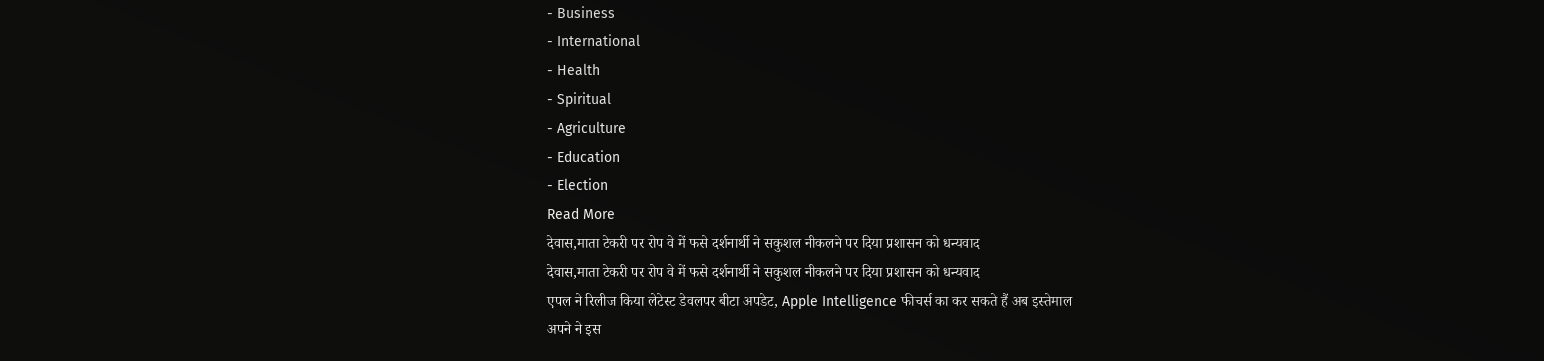- Business
- International
- Health
- Spiritual
- Agriculture
- Education
- Election
Read More
देवास,माता टेकरी पर रोप वे में फसे दर्शनार्थी ने सकुशल नीकलने पर दिया प्रशासन को धन्यवाद
देवास,माता टेकरी पर रोप वे में फसे दर्शनार्थी ने सकुशल नीकलने पर दिया प्रशासन को धन्यवाद
एपल ने रिलीज किया लेटेस्ट डेवलपर बीटा अपडेट, Apple Intelligence फीचर्स का कर सकते हैं अब इस्तेमाल
अपने ने इस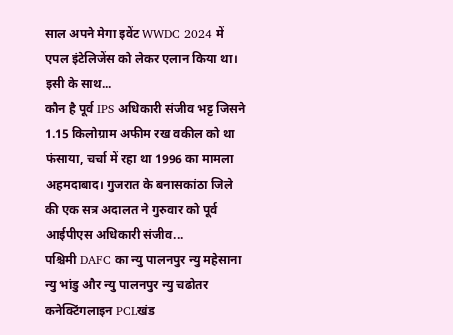साल अपने मेगा इवेंट WWDC 2024 में एपल इंटेलिजेंस को लेकर एलान किया था। इसी के साथ...
कौन है पूर्व IPS अधिकारी संजीव भट्ट जिसने 1.15 किलोग्राम अफीम रख वकील को था फंसाया, चर्चा में रहा था 1996 का मामला
अहमदाबाद। गुजरात के बनासकांठा जिले की एक सत्र अदालत ने गुरुवार को पूर्व आईपीएस अधिकारी संजीव...
पश्चिमी DAFC का न्यु पालनपुर न्यु महेसाना न्यु भांडु और न्यु पालनपुर न्यु चढोतर कनेक्टिंगलाइन PCLखंड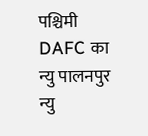पश्चिमी DAFC का न्यु पालनपुर न्यु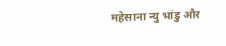महेसाना न्यु भांडु और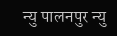न्यु पालनपुर न्यु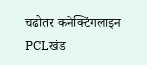चढोतर कनेक्टिंगलाइन PCLखंड